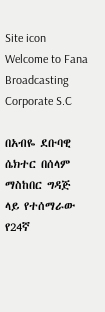Site icon Welcome to Fana Broadcasting Corporate S.C

በአብዬ ደቡባዊ ሴክተር በሰላም ማስከበር ግዳጅ ላይ የተሰማራው የ24ኛ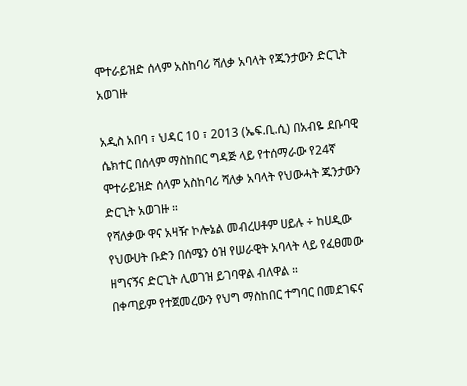ሞተራይዝድ ሰላም አስከባሪ ሻለቃ አባላት የጁንታውን ድርጊት አወገዙ

አዲስ አበባ ፣ ህዳር 10 ፣ 2013 (ኤፍ.ቢ.ሲ) በአብዬ ደቡባዊ ሴክተር በሰላም ማስከበር ግዳጅ ላይ የተሰማራው የ24ኛ ሞተራይዝድ ሰላም አስከባሪ ሻለቃ አባላት የህውሓት ጁንታውን ድርጊት አወገዙ ።
የሻለቃው ዋና አዛዥ ኮሎኔል መብረሀቶም ሀይሉ ÷ ከሀዲው የህውሀት ቡድን በሰሜን ዕዝ የሠራዊት አባላት ላይ የፈፀመው ዘግናኝና ድርጊት ሊወገዝ ይገባዋል ብለዋል ።
በቀጣይም የተጀመረውን የህግ ማስከበር ተግባር በመደገፍና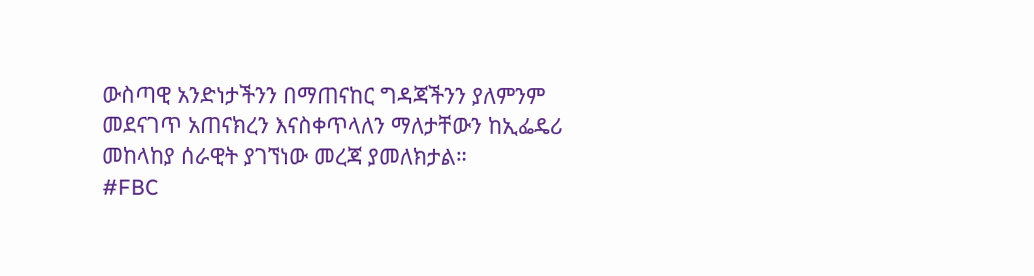ውስጣዊ አንድነታችንን በማጠናከር ግዳጃችንን ያለምንም መደናገጥ አጠናክረን እናስቀጥላለን ማለታቸውን ከኢፌዴሪ መከላከያ ሰራዊት ያገኘነው መረጃ ያመለክታል።
#FBC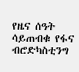የዜና ሰዓት ሳይጠብቁ የፋና ብሮድካስቲንግ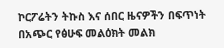ኮርፖሬትን ትኩስ እና ሰበር ዜናዎችን በፍጥነት በአጭር የፅሁፍ መልዕክት መልክ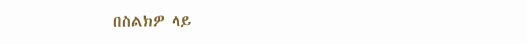በስልክዎ ላይ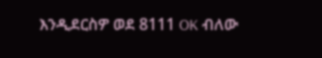እንዲደርስዎ ወደ 8111 OK ብለው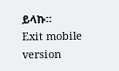ይላኩ።
Exit mobile version